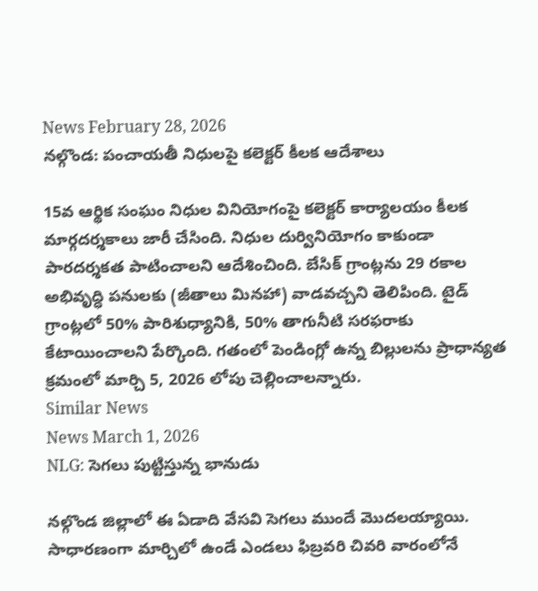News February 28, 2026
నల్గొండ: పంచాయతీ నిధులపై కలెక్టర్ కీలక ఆదేశాలు

15వ ఆర్థిక సంఘం నిధుల వినియోగంపై కలెక్టర్ కార్యాలయం కీలక మార్గదర్శకాలు జారీ చేసింది. నిధుల దుర్వినియోగం కాకుండా పారదర్శకత పాటించాలని ఆదేశించింది. బేసిక్ గ్రాంట్లను 29 రకాల అభివృద్ధి పనులకు (జీతాలు మినహా) వాడవచ్చని తెలిపింది. టైడ్ గ్రాంట్లలో 50% పారిశుధ్యానికి, 50% తాగునీటి సరఫరాకు కేటాయించాలని పేర్కొంది. గతంలో పెండింగ్లో ఉన్న బిల్లులను ప్రాధాన్యత క్రమంలో మార్చి 5, 2026 లోపు చెల్లించాలన్నారు.
Similar News
News March 1, 2026
NLG: సెగలు పుట్టిస్తున్న భానుడు

నల్గొండ జిల్లాలో ఈ ఏడాది వేసవి సెగలు ముందే మొదలయ్యాయి. సాధారణంగా మార్చిలో ఉండే ఎండలు ఫిబ్రవరి చివరి వారంలోనే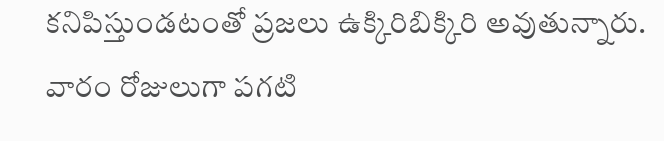కనిపిస్తుండటంతో ప్రజలు ఉక్కిరిబిక్కిరి అవుతున్నారు. వారం రోజులుగా పగటి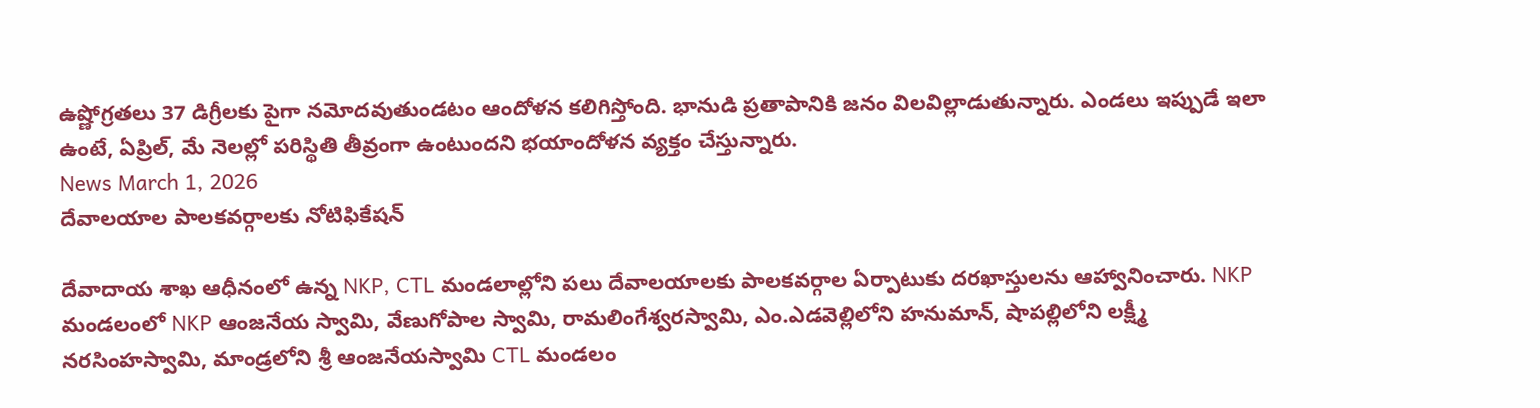ఉష్ణోగ్రతలు 37 డిగ్రీలకు పైగా నమోదవుతుండటం ఆందోళన కలిగిస్తోంది. భానుడి ప్రతాపానికి జనం విలవిల్లాడుతున్నారు. ఎండలు ఇప్పుడే ఇలా ఉంటే, ఏప్రిల్, మే నెలల్లో పరిస్థితి తీవ్రంగా ఉంటుందని భయాందోళన వ్యక్తం చేస్తున్నారు.
News March 1, 2026
దేవాలయాల పాలకవర్గాలకు నోటిఫికేషన్

దేవాదాయ శాఖ ఆధీనంలో ఉన్న NKP, CTL మండలాల్లోని పలు దేవాలయాలకు పాలకవర్గాల ఏర్పాటుకు దరఖాస్తులను ఆహ్వానించారు. NKP మండలంలో NKP ఆంజనేయ స్వామి, వేణుగోపాల స్వామి, రామలింగేశ్వరస్వామి, ఎం.ఎడవెల్లిలోని హనుమాన్, షాపల్లిలోని లక్ష్మీ నరసింహస్వామి, మాండ్రలోని శ్రీ ఆంజనేయస్వామి CTL మండలం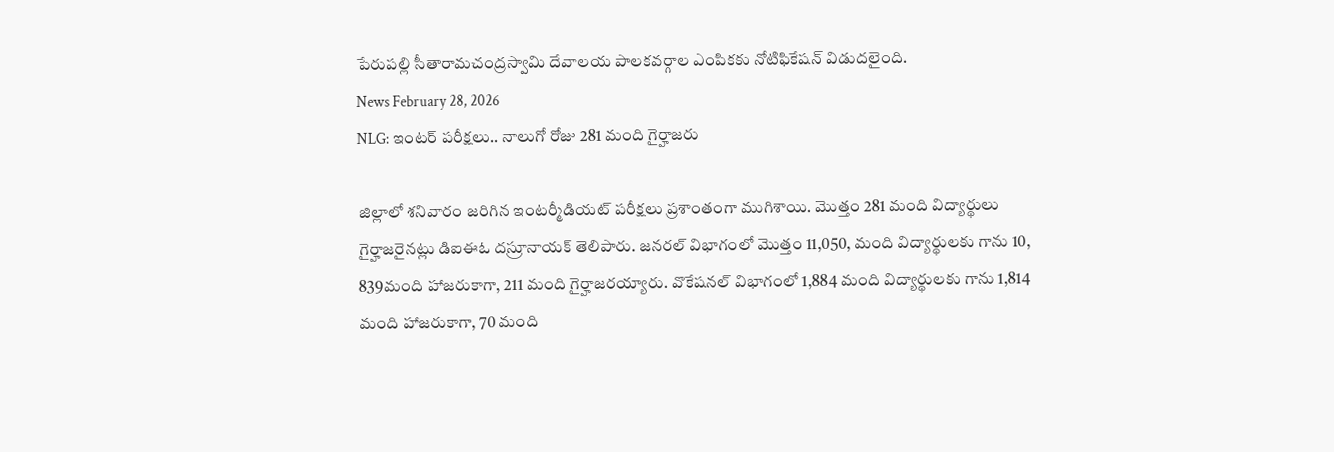పేరుపల్లి సీతారామచంద్రస్వామి దేవాలయ పాలకవర్గాల ఎంపికకు నోటిఫికేషన్ విడుదలైంది.
News February 28, 2026
NLG: ఇంటర్ పరీక్షలు.. నాలుగో రోజు 281 మంది గైర్హాజరు

జిల్లాలో శనివారం జరిగిన ఇంటర్మీడియట్ పరీక్షలు ప్రశాంతంగా ముగిశాయి. మొత్తం 281 మంది విద్యార్థులు గైర్హాజరైనట్లు డిఐఈఓ దస్రూనాయక్ తెలిపారు. జనరల్ విభాగంలో మొత్తం 11,050, మంది విద్యార్థులకు గాను 10, 839మంది హాజరుకాగా, 211 మంది గైర్హాజరయ్యారు. వొకేషనల్ విభాగంలో 1,884 మంది విద్యార్థులకు గాను 1,814 మంది హాజరుకాగా, 70 మంది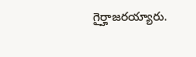గైర్హాజరయ్యారు.